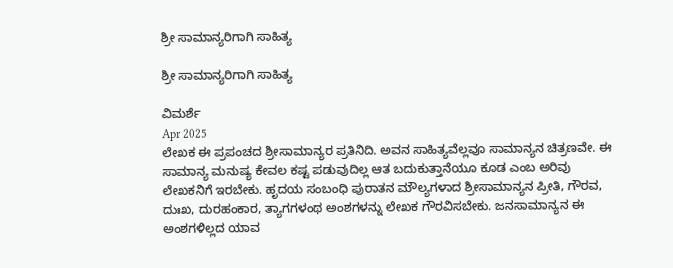ಶ್ರೀ ಸಾಮಾನ್ಯರಿಗಾಗಿ ಸಾಹಿತ್ಯ

ಶ್ರೀ ಸಾಮಾನ್ಯರಿಗಾಗಿ ಸಾಹಿತ್ಯ

ವಿಮರ್ಶೆ
Apr 2025
ಲೇಖಕ ಈ ಪ್ರಪಂಚದ ಶ್ರೀಸಾಮಾನ್ಯರ ಪ್ರತಿನಿದಿ. ಅವನ ಸಾಹಿತ್ಯವೆಲ್ಲವೂ ಸಾಮಾನ್ಯನ ಚಿತ್ರಣವೇ. ಈ ಸಾಮಾನ್ಯ ಮನುಷ್ಯ ಕೇವಲ ಕಷ್ಟ ಪಡುವುದಿಲ್ಲ ಆತ ಬದುಕುತ್ತಾನೆಯೂ ಕೂಡ ಎಂಬ ಅರಿವು ಲೇಖಕನಿಗೆ ಇರಬೇಕು. ಹೃದಯ ಸಂಬಂಧಿ ಪುರಾತನ ಮೌಲ್ಯಗಳಾದ ಶ್ರೀಸಾಮಾನ್ಯನ ಪ್ರೀತಿ, ಗೌರವ, ದುಃಖ, ದುರಹಂಕಾರ, ತ್ಯಾಗಗಳಂಥ ಅಂಶಗಳನ್ನು ಲೇಖಕ ಗೌರವಿಸಬೇಕು. ಜನಸಾಮಾನ್ಯನ ಈ ಅಂಶಗಳಿಲ್ಲದ ಯಾವ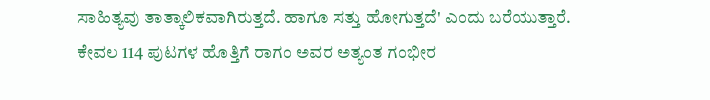ಸಾಹಿತ್ಯವು ತಾತ್ಕಾಲಿಕವಾಗಿರುತ್ತದೆ. ಹಾಗೂ ಸತ್ತು ಹೋಗುತ್ತದೆ' ಎಂದು ಬರೆಯುತ್ತಾರೆ. ಕೇವಲ 114 ಪುಟಗಳ ಹೊತ್ತಿಗೆ ರಾಗಂ ಅವರ ಅತ್ಯಂತ ಗಂಭೀರ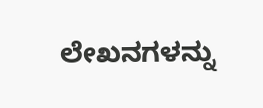ಲೇಖನಗಳನ್ನು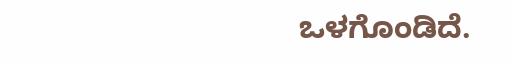ಒಳಗೊಂಡಿದೆ.